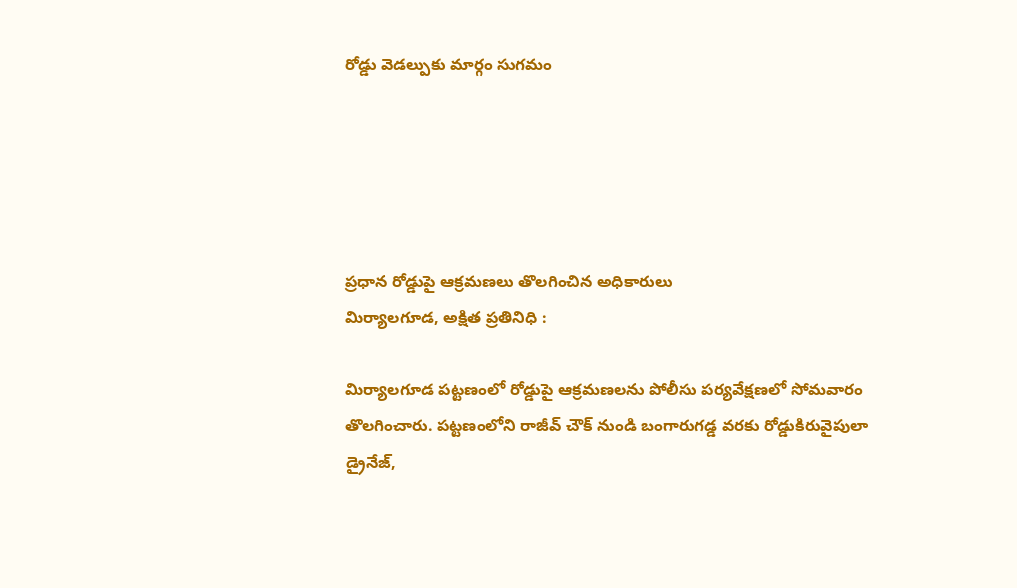రోడ్డు వెడల్పుకు మార్గం సుగమం





ప్రధాన రోడ్డుపై ఆక్రమణలు తొలగించిన అధికారులు
మిర్యాలగూడ, అక్షిత ప్రతినిధి :

మిర్యాలగూడ పట్టణంలో రోడ్డుపై ఆక్రమణలను పోలీసు పర్యవేక్షణలో సోమవారం తొలగించారు. పట్టణంలోని రాజీవ్ చౌక్ నుండి బంగారుగడ్డ వరకు రోడ్డుకిరువైపులా డ్రైనేజ్,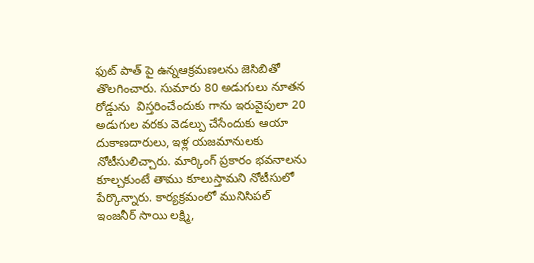ఫుట్ పాత్ పై ఉన్నఆక్రమణలను జెసిబితో తొలగించారు. సుమారు 80 అడుగులు నూతన రోడ్డును‌  విస్తరించేందుకు‌ గాను ఇరువైపులా‌‌ 20 అడుగుల వరకు వెడల్పు చేసేందుకు ఆయా దుకాణదారులు, ఇళ్ల‌ యజమానులకు నోటీసులిచ్చారు. మార్కింగ్ ప్రకారం‌ భవనాలను కూల్చకుంటే తాము కూలుస్తామని నోటీసులో పేర్కొన్నారు. కార్యక్రమంలో మునిసిపల్ ఇంజనీర్ సాయి లక్ష్మి,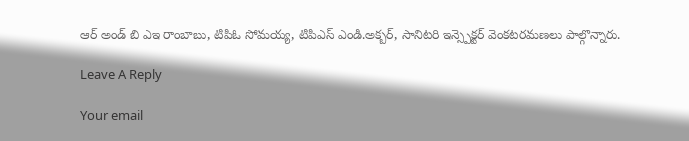ఆర్ అండ్ బి ఎఇ రాంబాబు, టిపిఓ సోమయ్య, టిపిఎస్ ఎండి.అక్బర్, సానిటరి ఇన్స్పెక్టర్ వెంకటరమణలు పాల్గొన్నారు.

Leave A Reply

Your email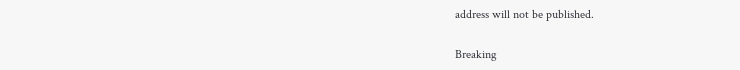address will not be published.

Breaking